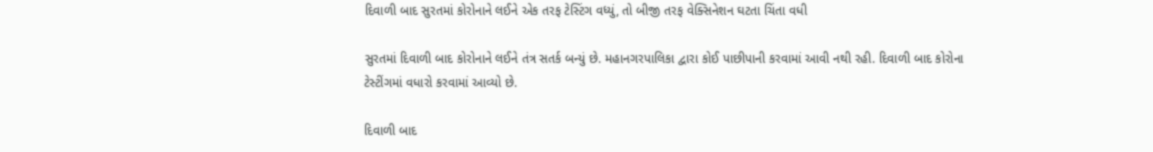દિવાળી બાદ સુરતમાં કોરોનાને લઈને એક તરફ ટેસ્ટિંગ વધ્યું, તો બીજી તરફ વેક્સિનેશન ઘટતા ચિંતા વધી

સુરતમાં દિવાળી બાદ કોરોનાને લઈને તંત્ર સતર્ક બન્યું છે. મહાનગરપાલિકા દ્વારા કોઈ પાછીપાની કરવામાં આવી નથી રહી. દિવાળી બાદ કોરોના ટેસ્ટીંગમાં વધારો કરવામાં આવ્યો છે.

દિવાળી બાદ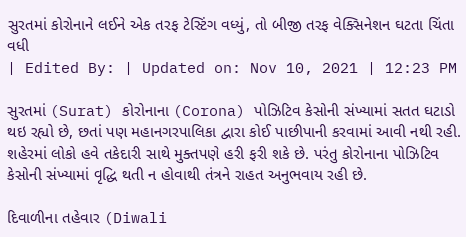સુરતમાં કોરોનાને લઈને એક તરફ ટેસ્ટિંગ વધ્યું, તો બીજી તરફ વેક્સિનેશન ઘટતા ચિંતા વધી
| Edited By: | Updated on: Nov 10, 2021 | 12:23 PM

સુરતમાં (Surat) કોરોનાના (Corona) પોઝિટિવ કેસોની સંખ્યામાં સતત ઘટાડો થઇ રહ્યો છે, છતાં પણ મહાનગરપાલિકા દ્વારા કોઈ પાછીપાની કરવામાં આવી નથી રહી. શહેરમાં લોકો હવે તકેદારી સાથે મુક્તપણે હરી ફરી શકે છે. પરંતુ કોરોનાના પોઝિટિવ કેસોની સંખ્યામાં વૃદ્ધિ થતી ન હોવાથી તંત્રને રાહત અનુભવાય રહી છે.

દિવાળીના તહેવાર (Diwali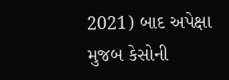2021) બાદ અપેક્ષા મુજબ કેસોની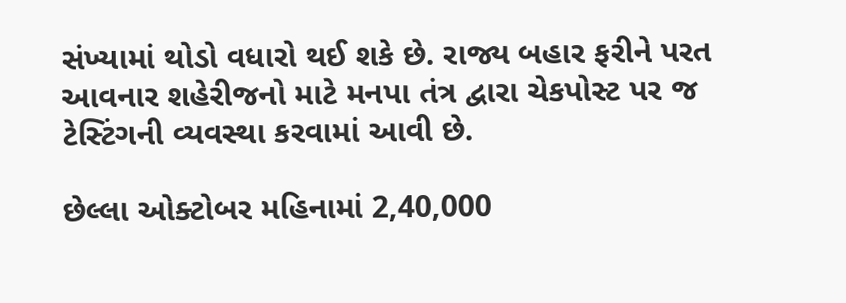સંખ્યામાં થોડો વધારો થઈ શકે છે. રાજ્ય બહાર ફરીને પરત આવનાર શહેરીજનો માટે મનપા તંત્ર દ્વારા ચેકપોસ્ટ પર જ ટેસ્ટિંગની વ્યવસ્થા કરવામાં આવી છે.

છેલ્લા ઓક્ટોબર મહિનામાં 2,40,000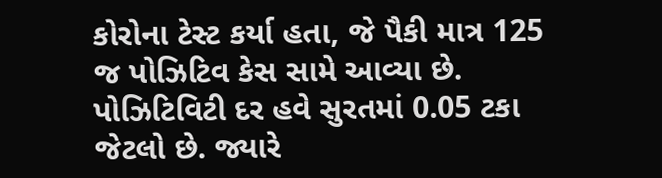કોરોના ટેસ્ટ કર્યા હતા, જે પૈકી માત્ર 125 જ પોઝિટિવ કેસ સામે આવ્યા છે. પોઝિટિવિટી દર હવે સુરતમાં 0.05 ટકા જેટલો છે. જ્યારે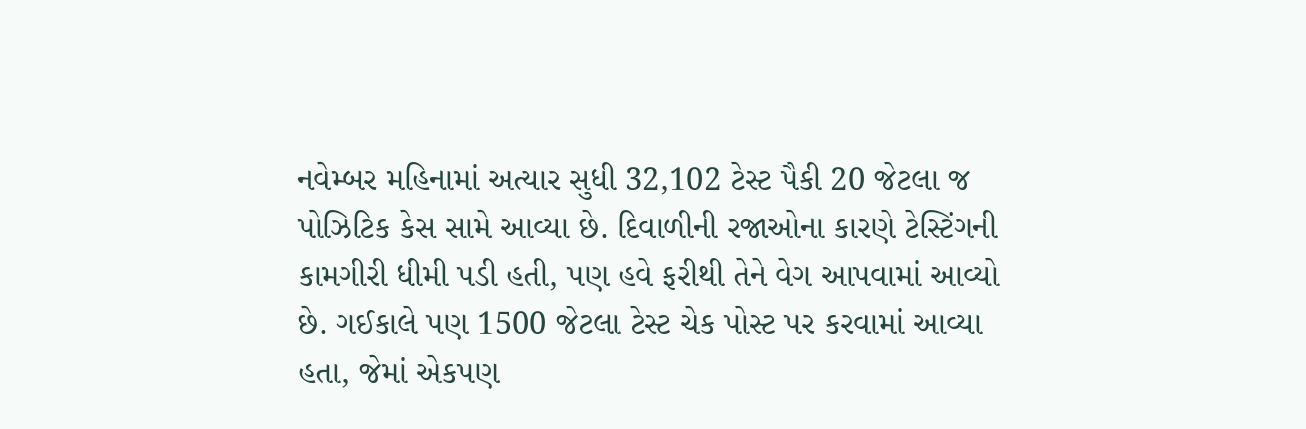નવેમ્બર મહિનામાં અત્યાર સુધી 32,102 ટેસ્ટ પૈકી 20 જેટલા જ પોઝિટિક કેસ સામે આવ્યા છે. દિવાળીની રજાઓના કારણે ટેસ્ટિંગની કામગીરી ધીમી પડી હતી, પણ હવે ફરીથી તેને વેગ આપવામાં આવ્યો છે. ગઈકાલે પણ 1500 જેટલા ટેસ્ટ ચેક પોસ્ટ પર કરવામાં આવ્યા હતા, જેમાં એકપણ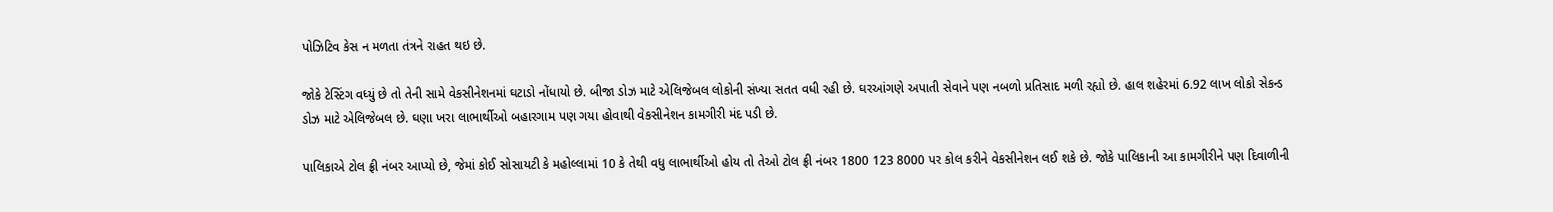પોઝિટિવ કેસ ન મળતા તંત્રને રાહત થઇ છે.

જોકે ટેસ્ટિંગ વધ્યું છે તો તેની સામે વેકસીનેશનમાં ઘટાડો નોંધાયો છે. બીજા ડોઝ માટે એલિજેબલ લોકોની સંખ્યા સતત વધી રહી છે. ઘરઆંગણે અપાતી સેવાને પણ નબળો પ્રતિસાદ મળી રહ્યો છે. હાલ શહેરમાં 6.92 લાખ લોકો સેકન્ડ ડોઝ માટે એલિજેબલ છે. ઘણા ખરા લાભાર્થીઓ બહારગામ પણ ગયા હોવાથી વેકસીનેશન કામગીરી મંદ પડી છે.

પાલિકાએ ટોલ ફ્રી નંબર આપ્યો છે, જેમાં કોઈ સોસાયટી કે મહોલ્લામાં 10 કે તેથી વધુ લાભાર્થીઓ હોય તો તેઓ ટોલ ફ્રી નંબર 1800 123 8000 પર કોલ કરીને વેકસીનેશન લઈ શકે છે. જોકે પાલિકાની આ કામગીરીને પણ દિવાળીની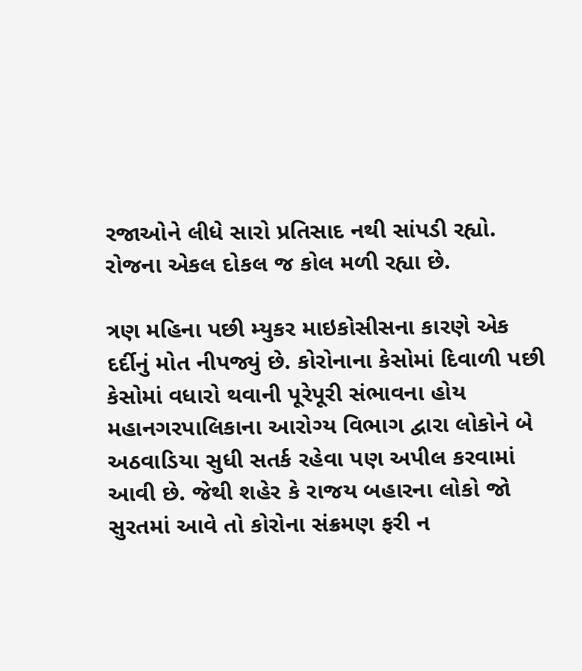રજાઓને લીધે સારો પ્રતિસાદ નથી સાંપડી રહ્યો. રોજના એકલ દોકલ જ કોલ મળી રહ્યા છે.

ત્રણ મહિના પછી મ્યુકર માઇકોસીસના કારણે એક દર્દીનું મોત નીપજ્યું છે. કોરોનાના કેસોમાં દિવાળી પછી કેસોમાં વધારો થવાની પૂરેપૂરી સંભાવના હોય મહાનગરપાલિકાના આરોગ્ય વિભાગ દ્વારા લોકોને બે અઠવાડિયા સુધી સતર્ક રહેવા પણ અપીલ કરવામાં આવી છે. જેથી શહેર કે રાજય બહારના લોકો જો સુરતમાં આવે તો કોરોના સંક્રમણ ફરી ન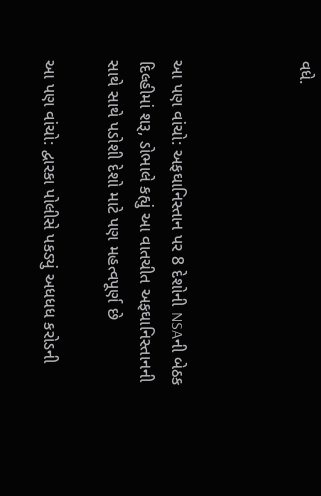વધે.



આ પણ વાંચો: અફઘાનિસ્તાન પર 8 દેશોની NSAની બેઠક દિલ્હીમાં શરૂ, ડોભાલે કહ્યું આ વાતચીત અફઘાનિસ્તાનની સાથે સાથે પડોશી દેશો માટે પણ મહત્વપૂર્ણ છે

આ પણ વાંચો: દ્વારકા પોલીસે પકડ્યું અધધધ કરોડની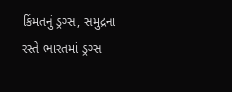કિંમતનું ડ્રગ્સ, સમુદ્રના રસ્તે ભારતમાં ડ્રગ્સ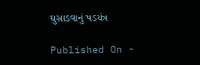ઘુસાડવાનું ષડયંત્ર

Published On -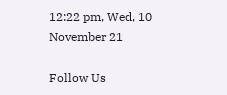12:22 pm, Wed, 10 November 21

Follow Us